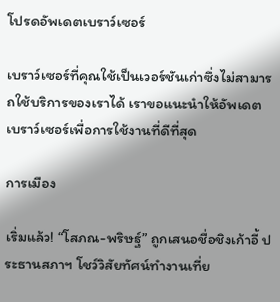โปรดอัพเดตเบราว์เซอร์

เบราว์เซอร์ที่คุณใช้เป็นเวอร์ชันเก่าซึ่งไม่สามารถใช้บริการของเราได้ เราขอแนะนำให้อัพเดตเบราว์เซอร์เพื่อการใช้งานที่ดีที่สุด

การเมือง

เริ่มแล้ว! “โสภณ-พริษฐ์” ถูกเสนอชื่อชิงเก้าอี้ ประธานสภาฯ โชว์วิสัยทัศน์ทำงานเที่ย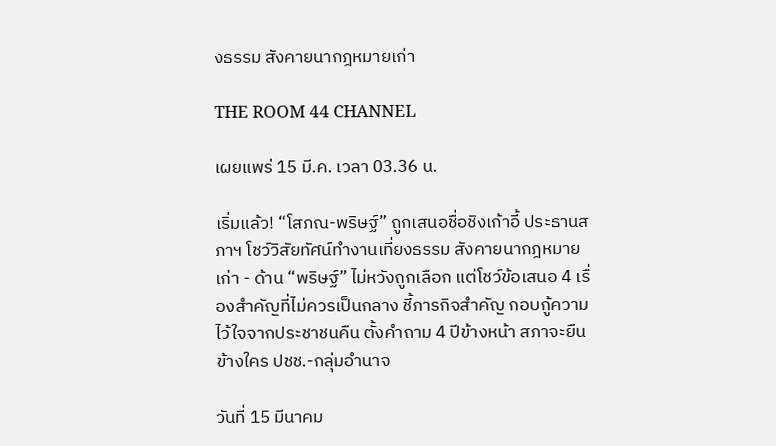งธรรม สังคายนากฎหมายเก่า

THE ROOM 44 CHANNEL

เผยแพร่ 15 มี.ค. เวลา 03.36 น.

เริ่มแล้ว! “โสภณ-พริษฐ์” ถูกเสนอชื่อชิงเก้าอี้ ประธานสภาฯ โชว์วิสัยทัศน์ทำงานเที่ยงธรรม สังคายนากฎหมายเก่า - ด้าน “พริษฐ์” ไม่หวังถูกเลือก แต่โชว์ข้อเสนอ 4 เรื่องสำคัญที่ไม่ควรเป็นกลาง ชี้ภารกิจสำคัญ กอบกู้ความไว้ใจจากประชาชนคืน ตั้งคำถาม 4 ปีข้างหน้า สภาจะยืนข้างใคร ปชช.-กลุ่มอำนาจ

วันที่ 15 มีนาคม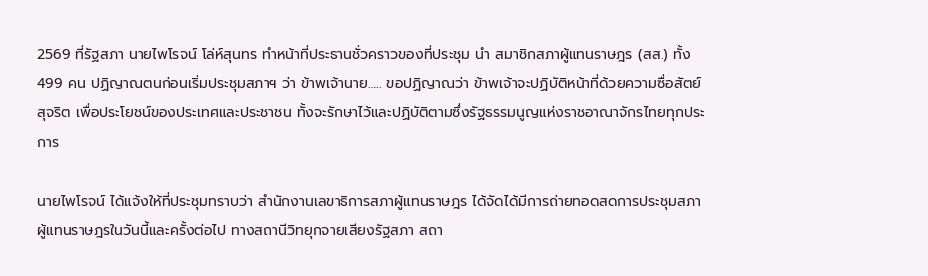2569 ที่รัฐสภา นายไพโรจน์ โล่ห์สุนทร ทำหน้าที่ประธานชั่วคราวของที่ประชุม นำ สมาชิกสภาผู้แทนราษฎร (สส.) ทั้ง 499 คน ปฏิญาณตนก่อนเริ่มประชุมสภาฯ ว่า ข้าพเจ้านาย….. ขอปฏิญาณว่า ข้าพเจ้าจะปฏิบัติหน้าที่ด้วยความซื่อสัตย์สุจริต เพื่อประโยชน์ของประเทศและประชาชน ทั้งจะรักษาไว้และปฏิบัติตามซึ่งรัฐธรรมนูญแห่งราชอาณาจักรไทยทุกประการ

นายไพโรจน์ ได้แจ้งให้ที่ประชุมทราบว่า สำนักงานเลขาธิการสภาผู้แทนราษฎร ได้จัดได้มีการถ่ายทอดสดการประชุมสภาผู้แทนราษฎรในวันนี้และครั้งต่อไป ทางสถานีวิทยุกจายเสียงรัฐสภา สถา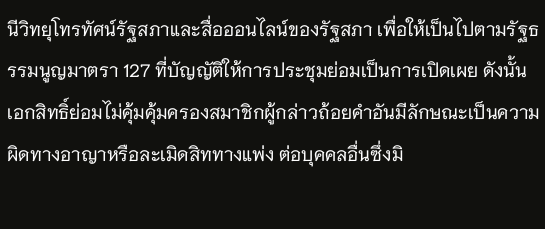นีวิทยุโทรทัศน์รัฐสภาและสื่อออนไลน์ของรัฐสภา เพื่อให้เป็นไปตามรัฐธรรมนูญมาตรา 127 ที่บัญญัติให้การประชุมย่อมเป็นการเปิดเผย ดังนั้นเอกสิทธิ์ย่อมไม่คุ้มคุ้มครองสมาชิกผู้กล่าวถ้อยคำอันมีลักษณะเป็นความผิดทางอาญาหรือละเมิดสิททางแพ่ง ต่อบุคคลอื่นซึ่งมิ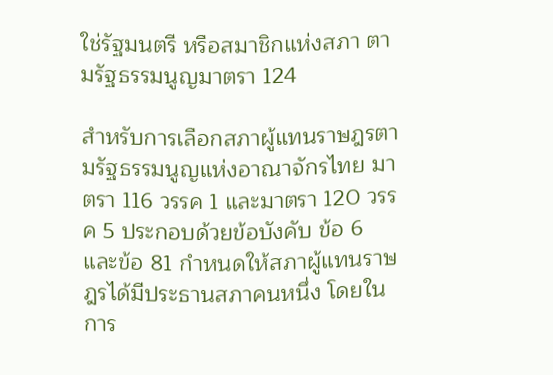ใช่รัฐมนตรี หรือสมาชิกแห่งสภา ตามรัฐธรรมนูญมาตรา 124

สำหรับการเลือกสภาผู้แทนราษฎรตามรัฐธรรมนูญแห่งอาณาจักรไทย มาตรา 116 วรรค 1 และมาตรา 120 วรรค 5 ประกอบด้วยข้อบังคับ ข้อ 6 และข้อ 81 กำหนดให้สภาผู้แทนราษฎรได้มีประธานสภาคนหนึ่ง โดยในการ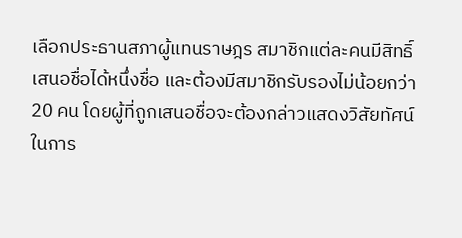เลือกประธานสภาผู้แทนราษฎร สมาชิกแต่ละคนมีสิทธิ์เสนอชื่อได้หนึ่งชื่อ และต้องมีสมาชิกรับรองไม่น้อยกว่า 20 คน โดยผู้ที่ถูกเสนอชื่อจะต้องกล่าวแสดงวิสัยทัศน์ในการ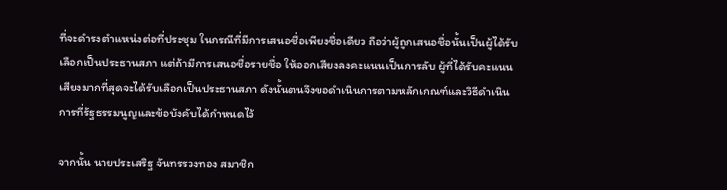ที่จะดำรงตำแหน่งต่อที่ประชุม ในกรณีที่มีการเสนอชื่อเพียงชื่อเดียว ถือว่าผู้ถูกเสนอชื่อนั้นเป็นผู้ได้รับเลือกเป็นประธานสภา แต่ถ้ามีการเสนอชื่อรายชื่อ ให้ออกเสียงลงคะแนนเป็นการลับ ผู้ที่ได้รับคะแนนเสียงมากที่สุดจะได้รับเลือกเป็นประธานสภา ดังนั้นตนจึงขอดำเนินการตามหลักเกณฑ์และวิธีดำเนินการที่รัฐธรรมนูญและข้อบังคับได้กำหนดไว้

จากนั้น นายประเสริฐ จันทรรวงทอง สมาชิก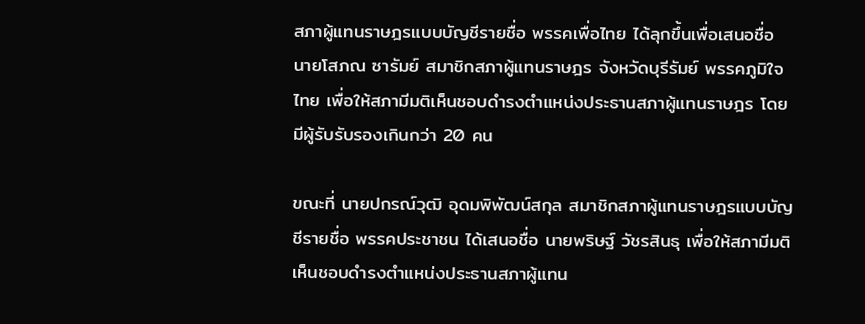สภาผู้แทนราษฎรแบบบัญชีรายชื่อ พรรคเพื่อไทย ได้ลุกขึ้นเพื่อเสนอชื่อ นายโสภณ ซารัมย์ สมาชิกสภาผู้แทนราษฎร จังหวัดบุรีรัมย์ พรรคภูมิใจไทย เพื่อให้สภามีมติเห็นชอบดำรงตำแหน่งประธานสภาผู้แทนราษฎร โดยมีผู้รับรับรองเกินกว่า 20 คน

ขณะที่ นายปกรณ์วุฒิ อุดมพิพัฒน์สกุล สมาชิกสภาผู้แทนราษฎรแบบบัญชีรายชื่อ พรรคประชาชน ได้เสนอชื่อ นายพริษฐ์ วัชรสินธุ เพื่อให้สภามีมติเห็นชอบดำรงตำแหน่งประธานสภาผู้แทน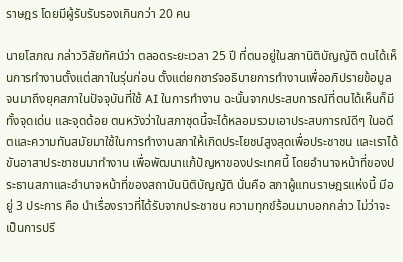ราษฎร โดยมีผู้รับรับรองเกินกว่า 20 คน

นายโสภณ กล่าววิสัยทัศน์ว่า ตลอดระยะเวลา 25 ปี ที่ตนอยู่ในสภานิติบัญญัติ ตนได้เห็นการทำงานตั้งแต่สภาในรุ่นก่อน ตั้งแต่ยกชาร์จอธิบายการทำงานเพื่ออภิปรายข้อมูล จนมาถึงยุคสภาในปัจจุบันที่ใช้ AI ในการทำงาน ฉะนั้นจากประสบการณ์ที่ตนได้เห็นก็มีทั้งจุดเด่น และจุดด้อย ตนหวังว่าในสภาชุดนี้จะได้หลอมรวมเอาประสบการณ์ดีๆ ในอดีตและความทันสมัยมาใช้ในการทำงานสภาให้เกิดประโยชน์สูงสุดเพื่อประชาชน และเราได้ขันอาสาประชาชนมาทำงาน เพื่อพัฒนาแก้ปัญหาของประเทศนี้ โดยอำนาจหน้าที่ของประธานสภาและอำนาจหน้าที่ของสถาบันนิติบัญญัติ นั่นคือ สภาผู้แทนราษฎรแห่งนี้ มีอยู่ 3 ประการ คือ นำเรื่องราวที่ได้รับจากประชาชน ความทุกข์ร้อนมาบอกกล่าว ไม่ว่าจะเป็นการปรึ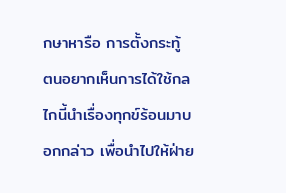กษาหารือ การตั้งกระทู้ ตนอยากเห็นการได้ใช้กลไกนี้นำเรื่องทุกข์ร้อนมาบอกกล่าว เพื่อนำไปให้ฝ่าย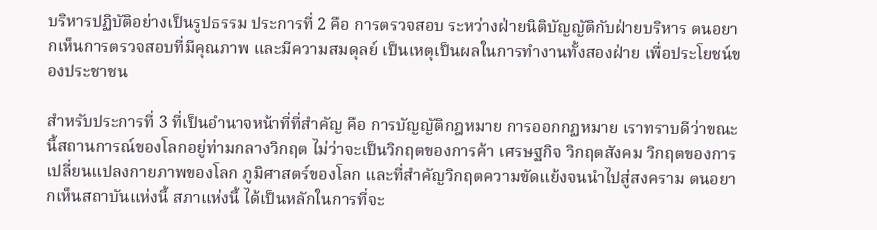บริหารปฏิบัติอย่างเป็นรูปธรรม ประการที่ 2 คือ การตรวจสอบ ระหว่างฝ่ายนิติบัญญัติกับฝ่ายบริหาร ตนอยากเห็นการตรวจสอบที่มีคุณภาพ และมีความสมดุลย์ เป็นเหตุเป็นผลในการทำงานทั้งสองฝ่าย เพื่อประโยชน์ของประชาชน

สำหรับประการที่ 3 ที่เป็นอำนาจหน้าที่ที่สำคัญ คือ การบัญญัติกฎหมาย การออกกฏหมาย เราทราบดีว่าขณะนี้สถานการณ์ของโลกอยู่ท่ามกลางวิกฤต ไม่ว่าจะเป็นวิกฤตของการค้า เศรษฐกิจ วิกฤตสังคม วิกฤตของการเปลี่ยนแปลงกายภาพของโลก ภูมิศาสตร์ของโลก และที่สำคัญวิกฤตความขัดแย้งจนนำไปสู่สงคราม ตนอยากเห็นสถาบันแห่งนี้ สภาแห่งนี้ ได้เป็นหลักในการที่จะ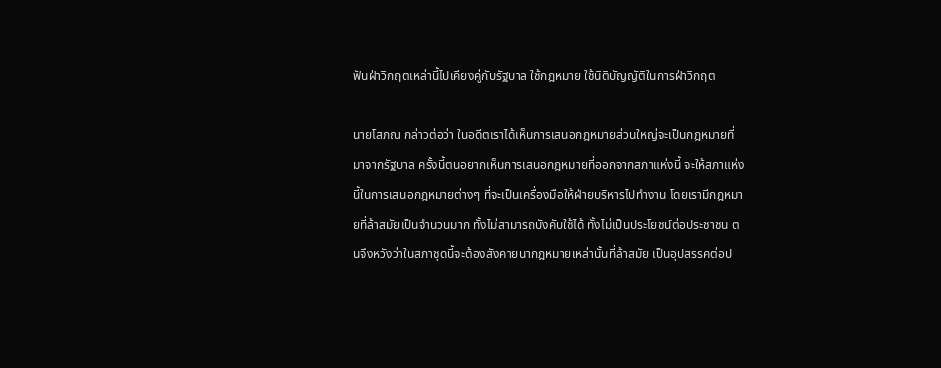ฟันฝ่าวิกฤตเหล่านี้ไปเคียงคู่กับรัฐบาล ใช้กฎหมาย ใช้นิติบัญญัติในการฝ่าวิกฤต

นายโสภณ กล่าวต่อว่า ในอดีตเราได้เห็นการเสนอกฎหมายส่วนใหญ่จะเป็นกฎหมายที่มาจากรัฐบาล ครั้งนี้ตนอยากเห็นการเสนอกฎหมายที่ออกจากสภาแห่งนี้ จะให้สภาแห่งนี้ในการเสนอกฎหมายต่างๆ ที่จะเป็นเครื่องมือให้ฝ่ายบริหารไปทำงาน โดยเรามีกฎหมายที่ล้าสมัยเป็นจำนวนมาก ทั้งไม่สามารถบังคับใช้ได้ ทั้งไม่เป็นประโยชน์ต่อประชาชน ตนจึงหวังว่าในสภาชุดนี้จะต้องสังคายนากฎหมายเหล่านั้นที่ล้าสมัย เป็นอุปสรรคต่อป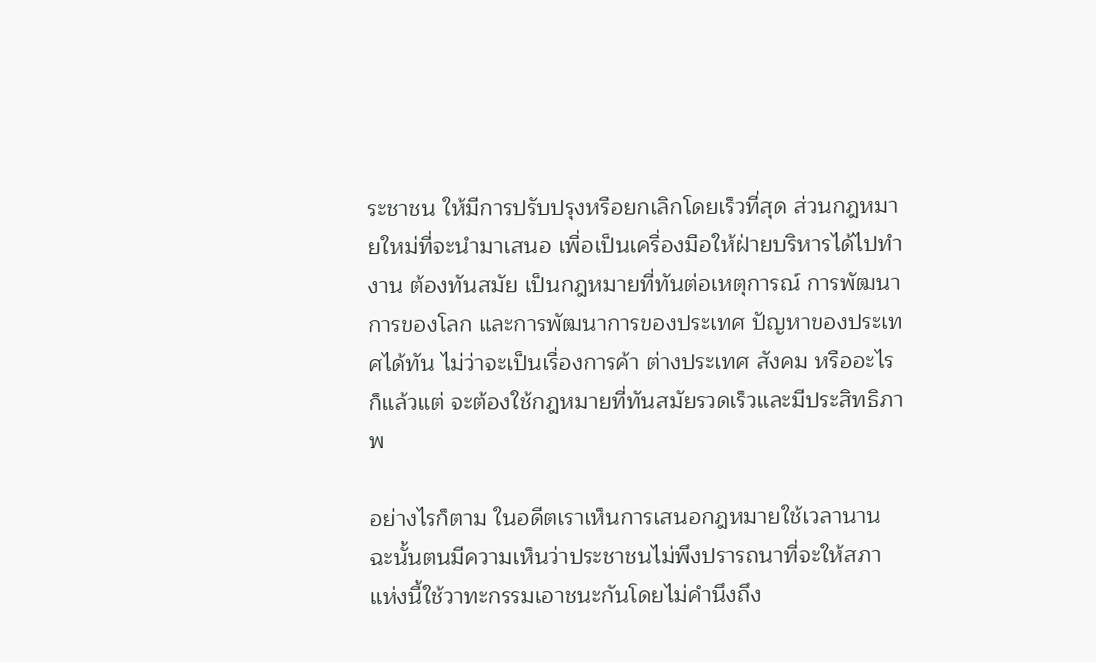ระชาชน ให้มีการปรับปรุงหรือยกเลิกโดยเร็วที่สุด ส่วนกฎหมายใหม่ที่จะนำมาเสนอ เพื่อเป็นเครื่องมือให้ฝ่ายบริหารได้ไปทำงาน ต้องทันสมัย เป็นกฎหมายที่ทันต่อเหตุการณ์ การพัฒนาการของโลก และการพัฒนาการของประเทศ ปัญหาของประเทศได้ทัน ไม่ว่าจะเป็นเรื่องการค้า ต่างประเทศ สังคม หรืออะไรก็แล้วแต่ จะต้องใช้กฎหมายที่ทันสมัยรวดเร็วและมีประสิทธิภาพ

อย่างไรก็ตาม ในอดีตเราเห็นการเสนอกฎหมายใช้เวลานาน ฉะนั้นตนมีความเห็นว่าประชาชนไม่พึงปรารถนาที่จะให้สภาแห่งนี้ใช้วาทะกรรมเอาชนะกันโดยไม่คำนึงถึง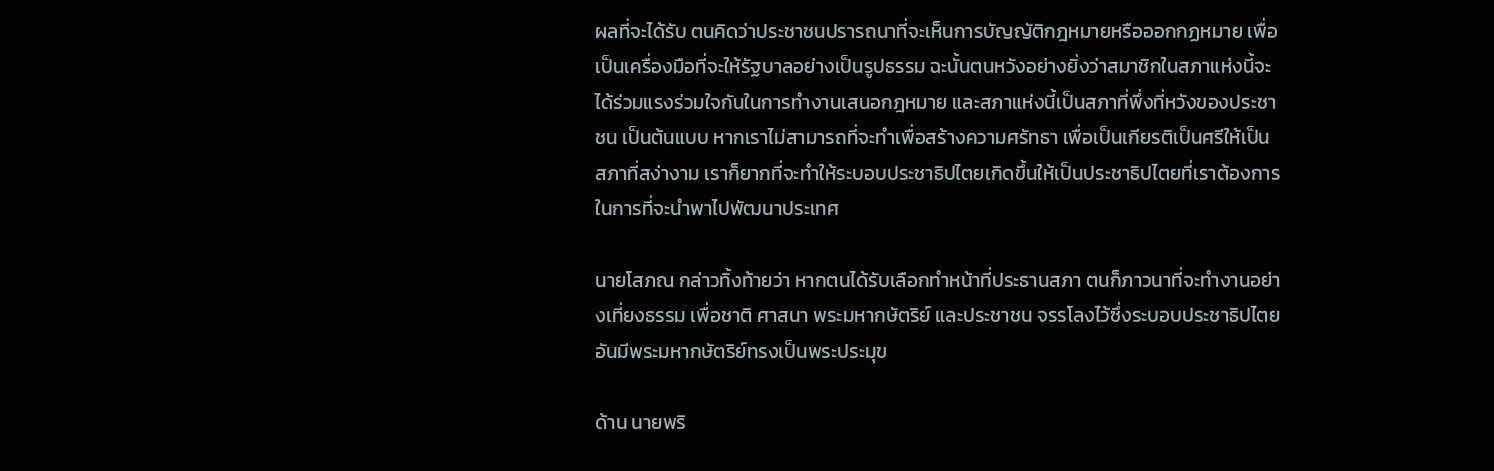ผลที่จะได้รับ ตนคิดว่าประชาชนปรารถนาที่จะเห็นการบัญญัติกฎหมายหรือออกกฏหมาย เพื่อเป็นเครื่องมือที่จะให้รัฐบาลอย่างเป็นรูปธรรม ฉะนั้นตนหวังอย่างยิ่งว่าสมาชิกในสภาแห่งนี้จะได้ร่วมแรงร่วมใจกันในการทำงานเสนอกฎหมาย และสภาแห่งนี้เป็นสภาที่พึ่งที่หวังของประชาชน เป็นต้นแบบ หากเราไม่สามารถที่จะทำเพื่อสร้างความศรัทธา เพื่อเป็นเกียรติเป็นศรีให้เป็นสภาที่สง่างาม เราก็ยากที่จะทำให้ระบอบประชาธิปไตยเกิดขึ้นให้เป็นประชาธิปไตยที่เราต้องการ ในการที่จะนำพาไปพัฒนาประเทศ

นายโสภณ กล่าวทิ้งท้ายว่า หากตนได้รับเลือกทำหน้าที่ประธานสภา ตนก็ภาวนาที่จะทำงานอย่างเที่ยงธรรม เพื่อชาติ ศาสนา พระมหากษัตริย์ และประชาชน จรรโลงไว้ซึ่งระบอบประชาธิปไตยอันมีพระมหากษัตริย์ทรงเป็นพระประมุข

ด้าน นายพริ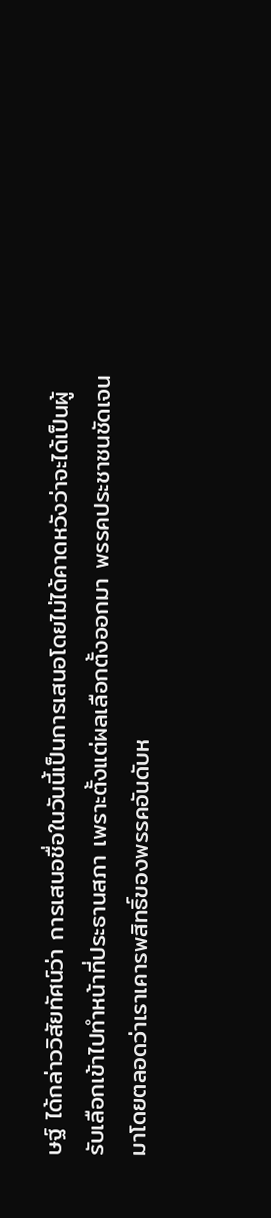ษฐ์ ได้กล่าววิสัยทัศน์ว่า การเสนอชื่อในวันนี้เป็นการเสนอโดยไม่ได้คาดหวังว่าจะได้เป็นผู้รับเลือกเข้าไปทำหน้าที่ประธานสภา เพราะตั้งแต่ผลเลือกตั้งออกมา พรรคประชาชนชัดเจนมาโดยตลอดว่าเราเคารพสิทธิ์ของพรรคอันดับห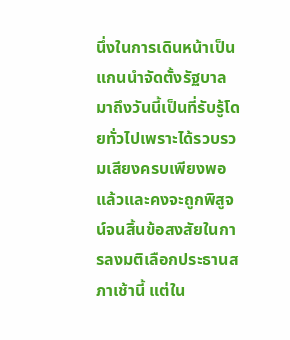นึ่งในการเดินหน้าเป็นแกนนำจัดตั้งรัฐบาล มาถึงวันนี้เป็นที่รับรู้โดยทั่วไปเพราะได้รวบรวมเสียงครบเพียงพอแล้วและคงจะถูกพิสูจน์จนสิ้นข้อสงสัยในการลงมติเลือกประธานสภาเช้านี้ แต่ใน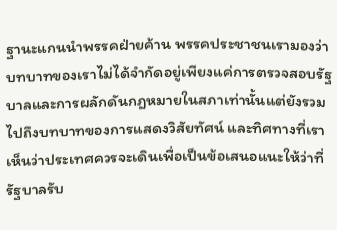ฐานะแกนนำพรรคฝ่ายค้าน พรรคประชาชนเรามองว่าบทบาทของเราไม่ได้จำกัดอยู่เพียงแค่การตรวจสอบรัฐบาลและการผลักดันกฎหมายในสภาเท่านั้นแต่ยังรวมไปถึงบทบาทของการแสดงวิสัยทัศน์ และทิศทางที่เราเห็นว่าประเทศควรจะเดินเพื่อเป็นข้อเสนอแนะให้ว่าที่รัฐบาลรับ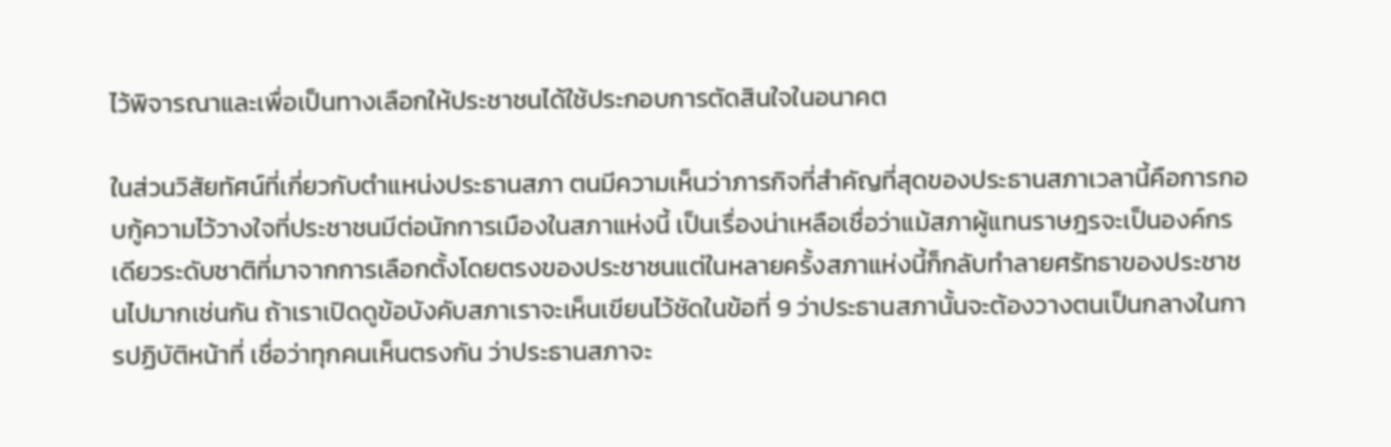ไว้พิจารณาและเพื่อเป็นทางเลือกให้ประชาชนได้ใช้ประกอบการตัดสินใจในอนาคต

ในส่วนวิสัยทัศน์ที่เกี่ยวกับตำแหน่งประธานสภา ตนมีความเห็นว่าภารกิจที่สำคัญที่สุดของประธานสภาเวลานี้คือการกอบกู้ความไว้วางใจที่ประชาชนมีต่อนักการเมืองในสภาแห่งนี้ เป็นเรื่องน่าเหลือเชื่อว่าแม้สภาผู้แทนราษฎรจะเป็นองค์กรเดียวระดับชาติที่มาจากการเลือกตั้งโดยตรงของประชาชนแต่ในหลายครั้งสภาแห่งนี้ก็กลับทำลายศรัทธาของประชาชนไปมากเช่นกัน ถ้าเราเปิดดูข้อบังคับสภาเราจะเห็นเขียนไว้ชัดในข้อที่ 9 ว่าประธานสภานั้นจะต้องวางตนเป็นกลางในการปฏิบัติหน้าที่ เชื่อว่าทุกคนเห็นตรงกัน ว่าประธานสภาจะ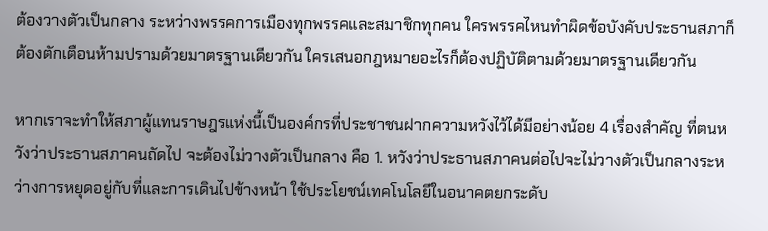ต้องวางตัวเป็นกลาง ระหว่างพรรคการเมืองทุกพรรคและสมาชิกทุกคน ใครพรรคไหนทำผิดข้อบังคับประธานสภาก็ต้องตักเตือนห้ามปรามด้วยมาตรฐานเดียวกัน ใครเสนอกฎหมายอะไรก็ต้องปฏิบัติตามด้วยมาตรฐานเดียวกัน

หากเราจะทำให้สภาผู้แทนราษฎรแห่งนี้เป็นองค์กรที่ประชาชนฝากความหวังไว้ได้มีอย่างน้อย 4 เรื่องสำคัญ ที่ตนหวังว่าประธานสภาคนถัดไป จะต้องไม่วางตัวเป็นกลาง คือ 1. หวังว่าประธานสภาคนต่อไปจะไม่วางตัวเป็นกลางระหว่างการหยุดอยู่กับที่และการเดินไปข้างหน้า ใช้ประโยชน์เทคโนโลยีในอนาคตยกระดับ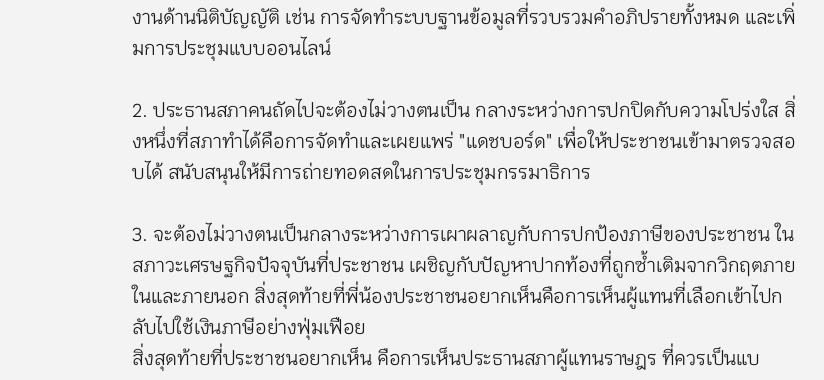งานด้านนิติบัญญัติ เช่น การจัดทำระบบฐานข้อมูลที่รวบรวมคำอภิปรายทั้งหมด และเพิ่มการประชุมแบบออนไลน์

2. ประธานสภาคนถัดไปจะต้องไม่วางตนเป็น กลางระหว่างการปกปิดกับความโปร่งใส สิ่งหนึ่งที่สภาทำได้คือการจัดทำและเผยแพร่ "แดชบอร์ด" เพื่อให้ประชาชนเข้ามาตรวจสอบได้ สนับสนุนให้มีการถ่ายทอดสดในการประชุมกรรมาธิการ

3. จะต้องไม่วางตนเป็นกลางระหว่างการเผาผลาญกับการปกป้องภาษีของประชาชน ในสภาวะเศรษฐกิจปัจจุบันที่ประชาชน เผชิญกับปัญหาปากท้องที่ถูกซ้ำเติมจากวิกฤตภายในและภายนอก สิ่งสุดท้ายที่พี่น้องประชาชนอยากเห็นคือการเห็นผู้แทนที่เลือกเข้าไปกลับไปใช้เงินภาษีอย่างฟุ่มเฟือย
สิ่งสุดท้ายที่ประชาชนอยากเห็น คือการเห็นประธานสภาผู้แทนราษฎร ที่ควรเป็นแบ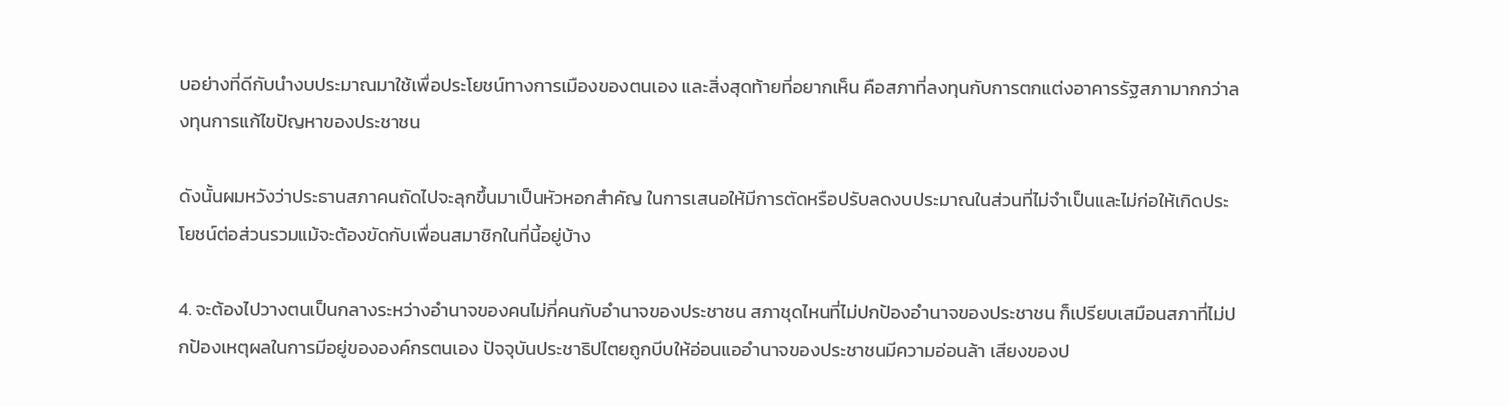บอย่างที่ดีกับนำงบประมาณมาใช้เพื่อประโยชน์ทางการเมืองของตนเอง และสิ่งสุดท้ายที่อยากเห็น คือสภาที่ลงทุนกับการตกแต่งอาคารรัฐสภามากกว่าลงทุนการแก้ไขปัญหาของประชาชน

ดังนั้นผมหวังว่าประธานสภาคนถัดไปจะลุกขึ้นมาเป็นหัวหอกสำคัญ ในการเสนอให้มีการตัดหรือปรับลดงบประมาณในส่วนที่ไม่จำเป็นและไม่ก่อให้เกิดประโยชน์ต่อส่วนรวมแม้จะต้องขัดกับเพื่อนสมาชิกในที่นี้อยู่บ้าง

4. จะต้องไปวางตนเป็นกลางระหว่างอำนาจของคนไม่กี่คนกับอำนาจของประชาชน สภาชุดไหนที่ไม่ปกป้องอำนาจของประชาชน ก็เปรียบเสมือนสภาที่ไม่ปกป้องเหตุผลในการมีอยู่ขององค์กรตนเอง ปัจจุบันประชาธิปไตยถูกบีบให้อ่อนแออำนาจของประชาชนมีความอ่อนล้า เสียงของป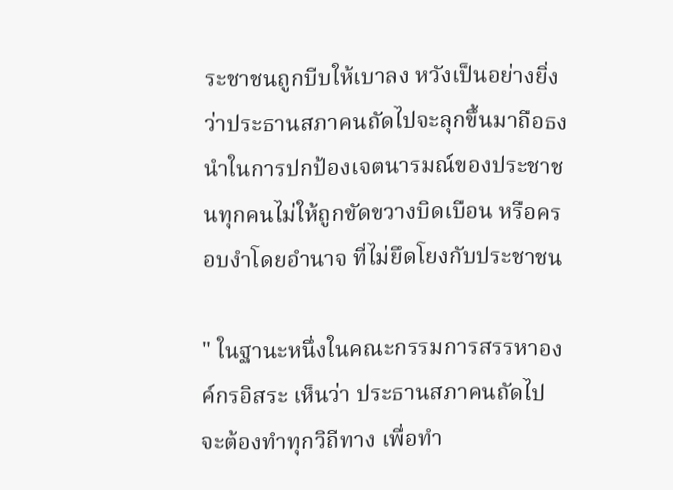ระชาชนถูกบีบให้เบาลง หวังเป็นอย่างยิ่งว่าประธานสภาคนถัดไปจะลุกขึ้นมาถือธงนำในการปกป้องเจตนารมณ์ของประชาชนทุกคนไม่ให้ถูกขัดขวางบิดเบือน หรือครอบงำโดยอำนาจ ที่ไม่ยึดโยงกับประชาชน

" ในฐานะหนึ่งในคณะกรรมการสรรหาองค์กรอิสระ เห็นว่า ประธานสภาคนถัดไป จะต้องทำทุกวิถีทาง เพื่อทำ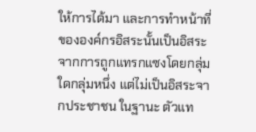ให้การได้มา และการทำหน้าที่ขององค์กรอิสระนั้นเป็นอิสระจากการถูกแทรกแซงโดยกลุ่มใดกลุ่มหนึ่ง แต่ไม่เป็นอิสระจากประชาชน ในฐานะ ตัวแท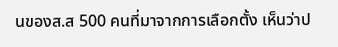นของส.ส 500 คนที่มาจากการเลือกตั้ง เห็นว่าป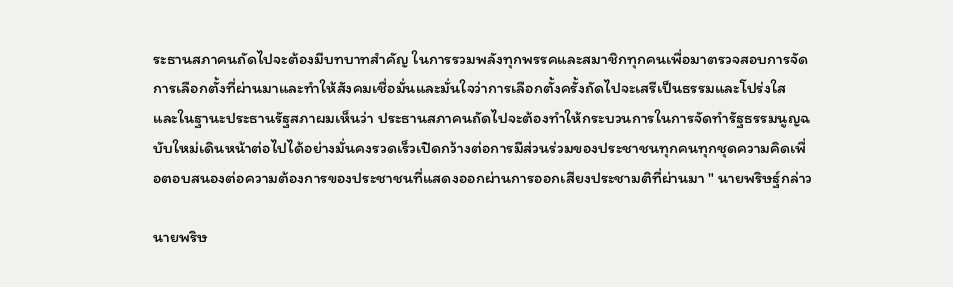ระธานสภาคนถัดไปจะต้องมีบทบาทสำคัญ ในการรวมพลังทุกพรรคและสมาชิกทุกคนเพื่อมาตรวจสอบการจัดการเลือกตั้งที่ผ่านมาและทำให้สังคมเชื่อมั่นและมั่นใจว่าการเลือกตั้งครั้งถัดไปจะเสรีเป็นธรรมและโปร่งใส และในฐานะประธานรัฐสภาผมเห็นว่า ประธานสภาคนถัดไปจะต้องทำให้กระบวนการในการจัดทำรัฐธรรมนูญฉบับใหม่เดินหน้าต่อไปได้อย่างมั่นคงรวดเร็วเปิดกว้างต่อการมีส่วนร่วมของประชาชนทุกคนทุกชุดความคิดเพื่อตอบสนองต่อความต้องการของประชาชนที่แสดงออกผ่านการออกเสียงประชามติที่ผ่านมา " นายพริษฐ์กล่าว

นายพริษ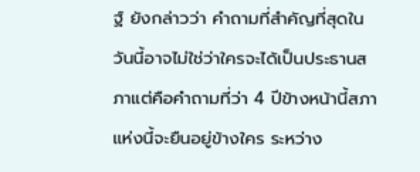ฐ์ ยังกล่าวว่า คำถามที่สำคัญที่สุดในวันนี้อาจไม่ใช่ว่าใครจะได้เป็นประธานสภาแต่คือคำถามที่ว่า 4 ปีข้างหน้านี้สภาแห่งนี้จะยืนอยู่ข้างใคร ระหว่าง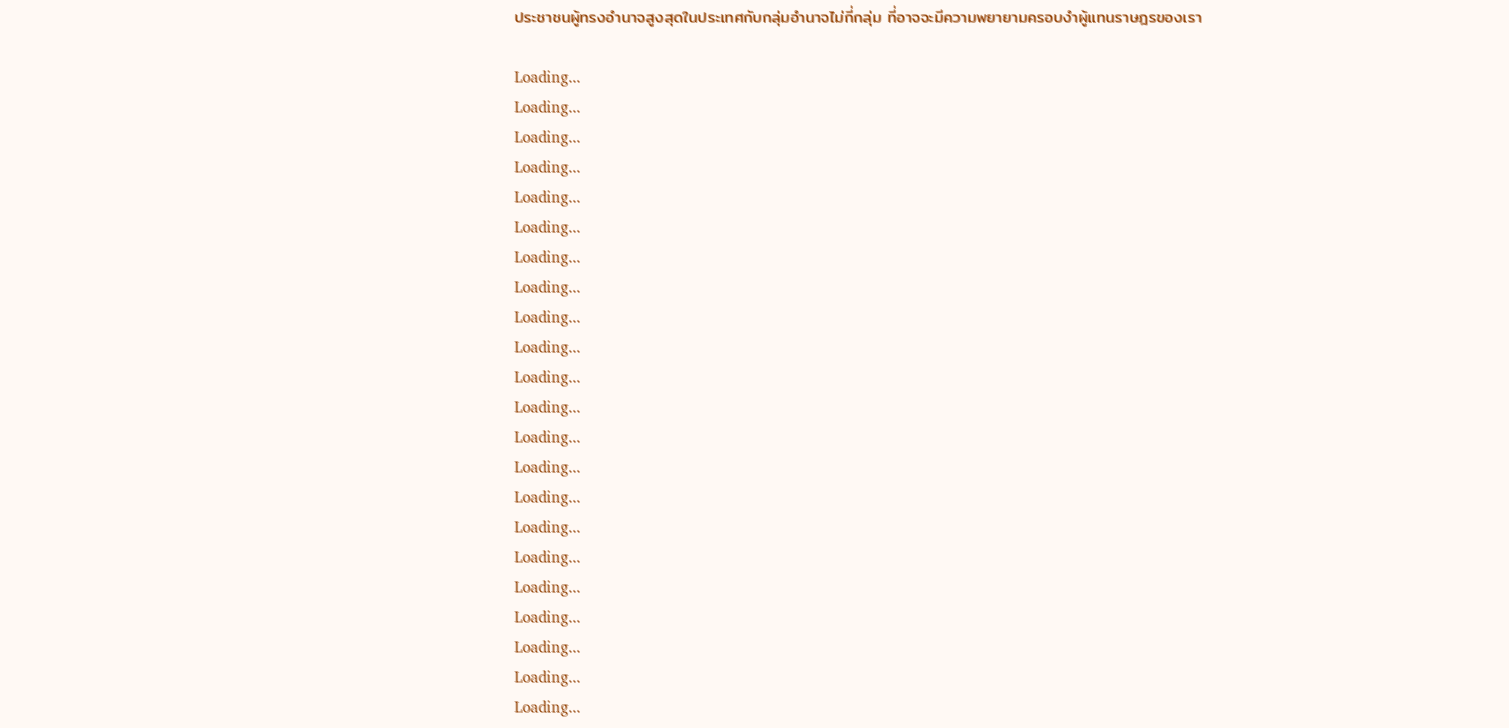ประชาชนผู้ทรงอำนาจสูงสุดในประเทศกับกลุ่มอำนาจไม่กี่กลุ่ม ที่อาจจะมีความพยายามครอบงำผู้แทนราษฎรของเรา

Loading...
Loading...
Loading...
Loading...
Loading...
Loading...
Loading...
Loading...
Loading...
Loading...
Loading...
Loading...
Loading...
Loading...
Loading...
Loading...
Loading...
Loading...
Loading...
Loading...
Loading...
Loading...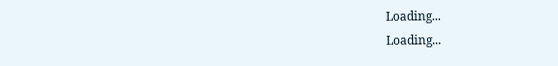Loading...
Loading...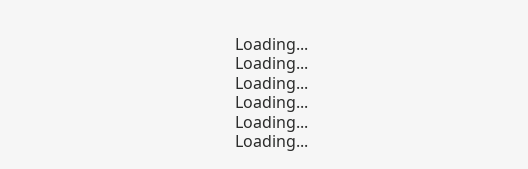Loading...
Loading...
Loading...
Loading...
Loading...
Loading...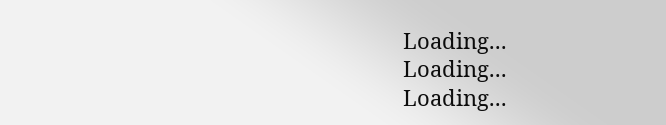Loading...
Loading...
Loading...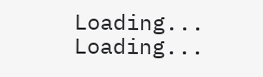Loading...
Loading...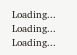Loading...
Loading...
Loading...